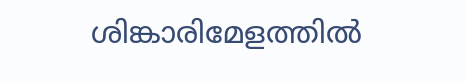ശിങ്കാരിമേളത്തില്‍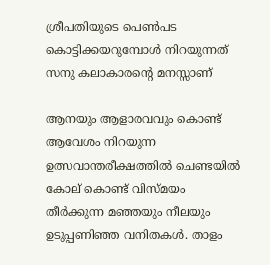ശ്രീപതിയുടെ പെണ്‍പട കൊട്ടിക്കയറുമ്പോള്‍ നിറയുന്നത് സനു കലാകാരന്റെ മനസ്സാണ്

ആനയും ആളാരവവും കൊണ്ട് ആവേശം നിറയുന്ന ഉത്സവാന്തരീക്ഷത്തില്‍ ചെണ്ടയില്‍ കോല് കൊണ്ട് വിസ്മയം തീര്‍ക്കുന്ന മഞ്ഞയും നീലയും ഉടുപ്പണിഞ്ഞ വനിതകള്‍. താളം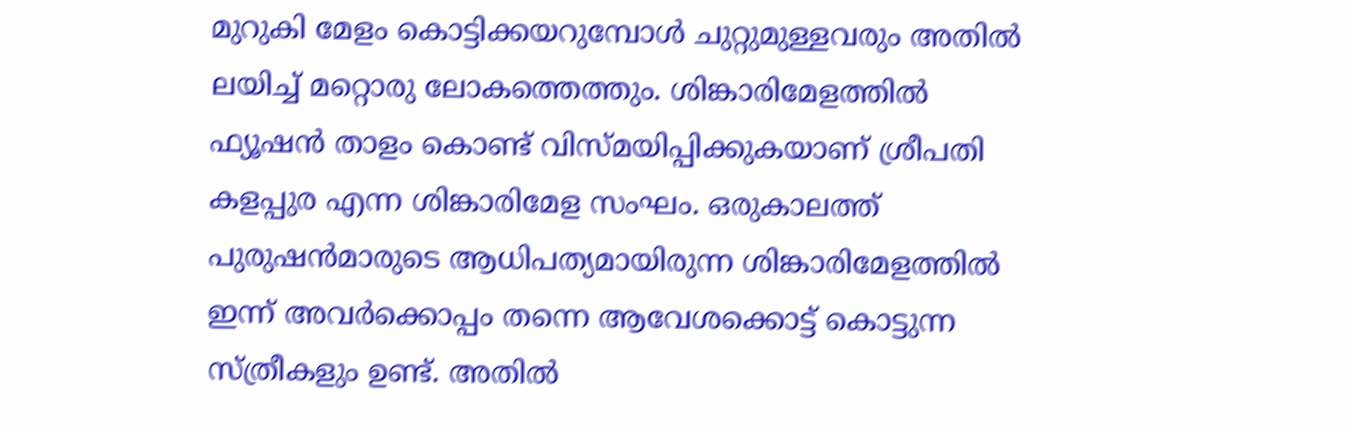മുറുകി മേളം കൊട്ടിക്കയറുമ്പോള്‍ ചുറ്റുമുള്ളവരും അതില്‍ ലയിച്ച് മറ്റൊരു ലോകത്തെത്തും. ശിങ്കാരിമേളത്തില്‍ ഫ്യൂഷന്‍ താളം കൊണ്ട് വിസ്മയിപ്പിക്കുകയാണ് ശ്രീപതി കളപ്പുര എന്ന ശിങ്കാരിമേള സംഘം. ഒരുകാലത്ത് പുരുഷന്‍മാരുടെ ആധിപത്യമായിരുന്ന ശിങ്കാരിമേളത്തില്‍ ഇന്ന് അവര്‍ക്കൊപ്പം തന്നെ ആവേശക്കൊട്ട് കൊട്ടുന്ന സ്ത്രീകളും ഉണ്ട്. അതില്‍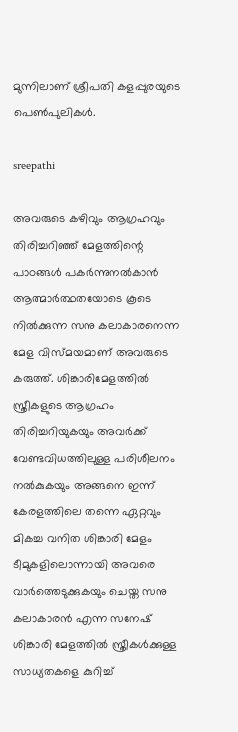മുന്നിലാണ് ശ്രീപതി കളപ്പുരയുടെ പെണ്‍പുലികള്‍.

sreepathi

അവരുടെ കഴിവും ആഗ്രഹവും തിരിച്ചറിഞ്ഞ് മേളത്തിന്റെ പാഠങ്ങള്‍ പകര്‍ന്നുനല്‍കാന്‍ ആത്മാര്‍ത്ഥതയോടെ കൂടെ നില്‍ക്കുന്ന സനു കലാകാരനെന്ന മേള വിസ്മയമാണ് അവരുടെ കരുത്ത്. ശിങ്കാരിമേളത്തില്‍ സ്ത്രീകളുടെ ആഗ്രഹം തിരിച്ചറിയുകയും അവര്‍ക്ക് വേണ്ടവിധത്തിലുള്ള പരിശീലനം നല്‍കുകയും അങ്ങനെ ഇന്ന് കേരളത്തിലെ തന്നെ ഏറ്റവും മികച്ച വനിത ശിങ്കാരി മേളം ടീമുകളിലൊന്നായി അവരെ വാര്‍ത്തെടുക്കുകയും ചെയ്ത സനു കലാകാരന്‍ എന്ന സനേഷ് ശിങ്കാരി മേളത്തില്‍ സ്ത്രീകള്‍ക്കുള്ള സാധ്യതകളെ കുറിച്ച്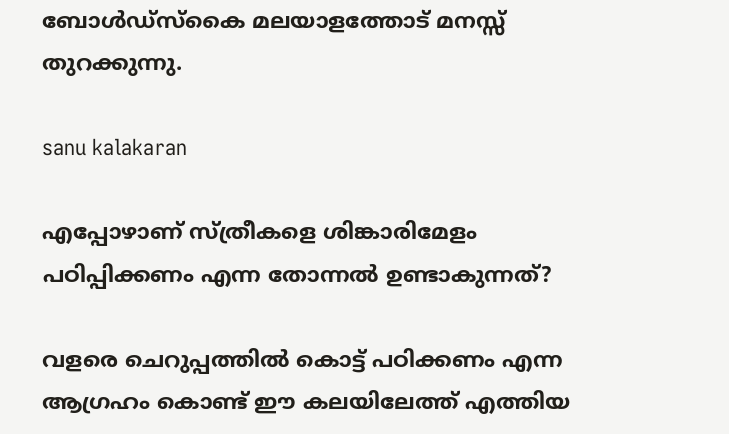ബോള്‍ഡ്‌സ്‌കൈ മലയാളത്തോട് മനസ്സ് തുറക്കുന്നു.

sanu kalakaran

എപ്പോഴാണ് സ്ത്രീകളെ ശിങ്കാരിമേളം പഠിപ്പിക്കണം എന്ന തോന്നല്‍ ഉണ്ടാകുന്നത്?

വളരെ ചെറുപ്പത്തില്‍ കൊട്ട് പഠിക്കണം എന്ന ആഗ്രഹം കൊണ്ട് ഈ കലയിലേത്ത് എത്തിയ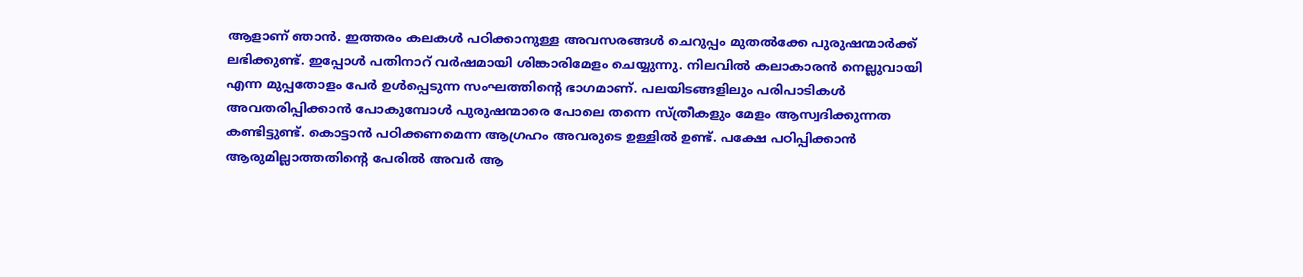ആളാണ് ഞാന്‍. ഇത്തരം കലകള്‍ പഠിക്കാനുള്ള അവസരങ്ങള്‍ ചെറുപ്പം മുതല്‍ക്കേ പുരുഷന്മാര്‍ക്ക് ലഭിക്കുണ്ട്. ഇപ്പോള്‍ പതിനാറ് വര്‍ഷമായി ശിങ്കാരിമേളം ചെയ്യുന്നു. നിലവില്‍ കലാകാരന്‍ നെല്ലുവായി എന്ന മുപ്പതോളം പേര്‍ ഉള്‍പ്പെടുന്ന സംഘത്തിന്റെ ഭാഗമാണ്. പലയിടങ്ങളിലും പരിപാടികള്‍ അവതരിപ്പിക്കാന്‍ പോകുമ്പോള്‍ പുരുഷന്മാരെ പോലെ തന്നെ സ്ത്രീകളും മേളം ആസ്വദിക്കുന്നത കണ്ടിട്ടുണ്ട്. കൊട്ടാന്‍ പഠിക്കണമെന്ന ആഗ്രഹം അവരുടെ ഉള്ളില്‍ ഉണ്ട്. പക്ഷേ പഠിപ്പിക്കാന്‍ ആരുമില്ലാത്തതിന്റെ പേരില്‍ അവര്‍ ആ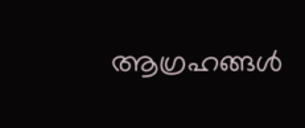ആഗ്രഹങ്ങള്‍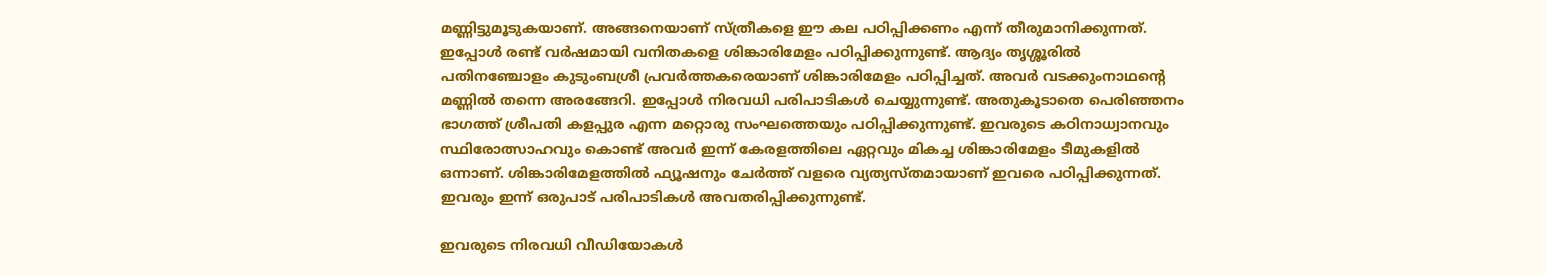മണ്ണിട്ടുമൂടുകയാണ്. അങ്ങനെയാണ് സ്ത്രീകളെ ഈ കല പഠിപ്പിക്കണം എന്ന് തീരുമാനിക്കുന്നത്. ഇപ്പോള്‍ രണ്ട് വര്‍ഷമായി വനിതകളെ ശിങ്കാരിമേളം പഠിപ്പിക്കുന്നുണ്ട്. ആദ്യം തൃശ്ശൂരില്‍ പതിനഞ്ചോളം കുടുംബശ്രീ പ്രവര്‍ത്തകരെയാണ് ശിങ്കാരിമേളം പഠിപ്പിച്ചത്. അവര്‍ വടക്കുംനാഥന്റെ മണ്ണില്‍ തന്നെ അരങ്ങേറി. ഇപ്പോള്‍ നിരവധി പരിപാടികള്‍ ചെയ്യുന്നുണ്ട്. അതുകൂടാതെ പെരിഞ്ഞനം ഭാഗത്ത് ശ്രീപതി കളപ്പുര എന്ന മറ്റൊരു സംഘത്തെയും പഠിപ്പിക്കുന്നുണ്ട്. ഇവരുടെ കഠിനാധ്വാനവും സ്ഥിരോത്സാഹവും കൊണ്ട് അവര്‍ ഇന്ന് കേരളത്തിലെ ഏറ്റവും മികച്ച ശിങ്കാരിമേളം ടീമുകളില്‍ ഒന്നാണ്. ശിങ്കാരിമേളത്തില്‍ ഫ്യൂഷനും ചേര്‍ത്ത് വളരെ വ്യത്യസ്തമായാണ് ഇവരെ പഠിപ്പിക്കുന്നത്. ഇവരും ഇന്ന് ഒരുപാട് പരിപാടികള്‍ അവതരിപ്പിക്കുന്നുണ്ട്.

ഇവരുടെ നിരവധി വീഡിയോകള്‍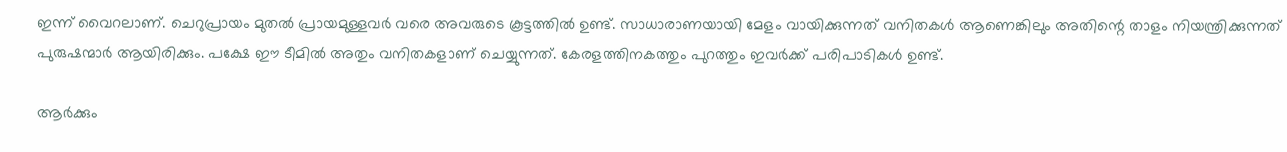ഇന്ന് വൈറലാണ്. ചെറുപ്രായം മുതല്‍ പ്രായമുള്ളവര്‍ വരെ അവരുടെ കൂട്ടത്തില്‍ ഉണ്ട്. സാധാരാണയായി മേളം വായിക്കുന്നത് വനിതകള്‍ ആണെങ്കിലും അതിന്റെ താളം നിയന്ത്രിക്കുന്നത് പുരുഷന്മാര്‍ ആയിരിക്കും. പക്ഷേ ഈ ടീമില്‍ അതും വനിതകളാണ് ചെയ്യുന്നത്. കേരളത്തിനകത്തും പുറത്തും ഇവര്‍ക്ക് പരിപാടികള്‍ ഉണ്ട്.

ആര്‍ക്കും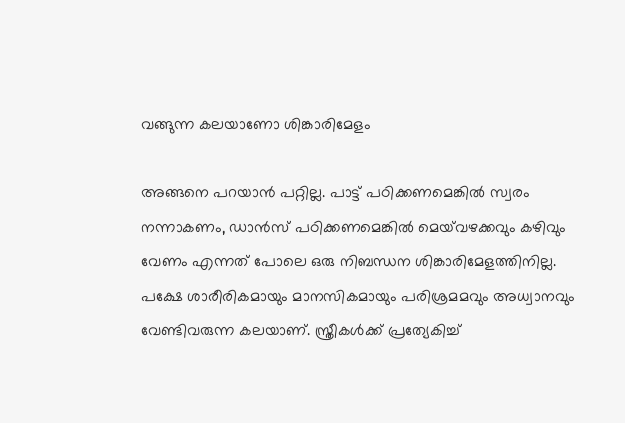വങ്ങുന്ന കലയാണോ ശിങ്കാരിമേളം

അങ്ങനെ പറയാന്‍ പറ്റില്ല. പാട്ട് പഠിക്കണമെങ്കില്‍ സ്വരം നന്നാകണം, ഡാന്‍സ് പഠിക്കണമെങ്കില്‍ മെയ്‌വഴക്കവും കഴിവും വേണം എന്നത് പോലെ ഒരു നിബന്ധന ശിങ്കാരിമേളത്തിനില്ല. പക്ഷേ ശാരീരികമായും മാനസികമായും പരിശ്രമമവും അധ്വാനവും വേണ്ടിവരുന്ന കലയാണ്. സ്ത്രീകള്‍ക്ക് പ്രത്യേകിച്ച്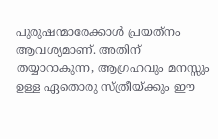പുരുഷന്മാരേക്കാള്‍ പ്രയത്‌നം ആവശ്യമാണ്. അതിന് തയ്യാറാകുന്ന, ആഗ്രഹവും മനസ്സും ഉള്ള ഏതൊരു സ്ത്രീയ്ക്കും ഈ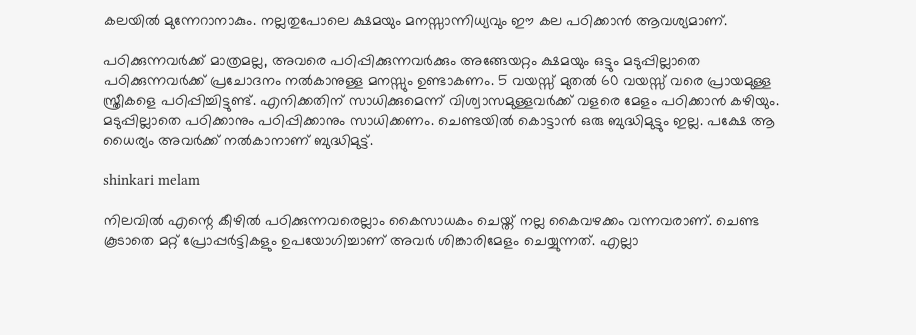കലയില്‍ മുന്നേറാനാകും. നല്ലതുപോലെ ക്ഷമയും മനസ്സാന്നിധ്യവും ഈ കല പഠിക്കാന്‍ ആവശ്യമാണ്.

പഠിക്കുന്നവര്‍ക്ക് മാത്രമല്ല, അവരെ പഠിപ്പിക്കുന്നവര്‍ക്കും അങ്ങേയറ്റം ക്ഷമയും ഒട്ടും മടുപ്പില്ലാതെ പഠിക്കുന്നവര്‍ക്ക് പ്രചോദനം നല്‍കാനുള്ള മനസ്സും ഉണ്ടാകണം. 5 വയസ്സ് മുതല്‍ 60 വയസ്സ് വരെ പ്രായമുള്ള സ്ത്രീകളെ പഠിപ്പിച്ചിട്ടുണ്ട്. എനിക്കതിന് സാധിക്കുമെന്ന് വിശ്വാസമുള്ളവര്‍ക്ക് വളരെ മേളം പഠിക്കാന്‍ കഴിയും. മടുപ്പില്ലാതെ പഠിക്കാനും പഠിപ്പിക്കാനും സാധിക്കണം. ചെണ്ടയില്‍ കൊട്ടാന്‍ ഒരു ബുദ്ധിമുട്ടും ഇല്ല. പക്ഷേ ആ ധൈര്യം അവര്‍ക്ക് നല്‍കാനാണ് ബുദ്ധിമുട്ട്.

shinkari melam

നിലവില്‍ എന്റെ കീഴില്‍ പഠിക്കുന്നവരെല്ലാം കൈസാധകം ചെയ്ത് നല്ല കൈവഴക്കം വന്നവരാണ്. ചെണ്ട കൂടാതെ മറ്റ് പ്രോപ്പര്‍ട്ടികളും ഉപയോഗിച്ചാണ് അവര്‍ ശിങ്കാരിമേളം ചെയ്യുന്നത്. എല്ലാ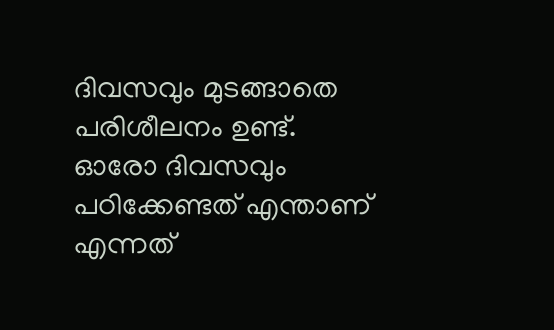ദിവസവും മുടങ്ങാതെ പരിശീലനം ഉണ്ട്. ഓരോ ദിവസവും പഠിക്കേണ്ടത് എന്താണ് എന്നത്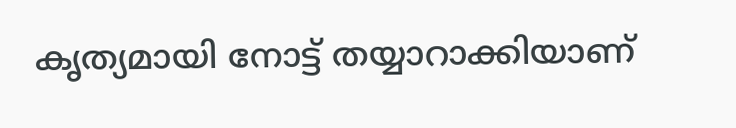കൃത്യമായി നോട്ട് തയ്യാറാക്കിയാണ്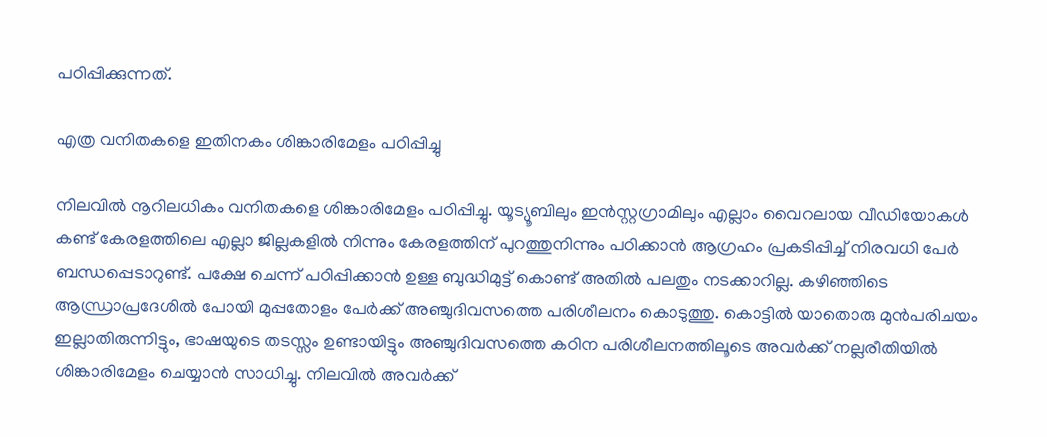പഠിപ്പിക്കുന്നത്.

എത്ര വനിതകളെ ഇതിനകം ശിങ്കാരിമേളം പഠിപ്പിച്ചു

നിലവില്‍ നൂറിലധികം വനിതകളെ ശിങ്കാരിമേളം പഠിപ്പിച്ചു. യൂട്യൂബിലും ഇന്‍സ്റ്റഗ്രാമിലും എല്ലാം വൈറലായ വീഡിയോകള്‍ കണ്ട് കേരളത്തിലെ എല്ലാ ജില്ലകളില്‍ നിന്നും കേരളത്തിന് പുറത്തുനിന്നും പഠിക്കാന്‍ ആഗ്രഹം പ്രകടിപ്പിച്ച് നിരവധി പേര്‍ ബന്ധപ്പെടാറുണ്ട്. പക്ഷേ ചെന്ന് പഠിപ്പിക്കാന്‍ ഉള്ള ബുദ്ധിമുട്ട് കൊണ്ട് അതില്‍ പലതും നടക്കാറില്ല. കഴിഞ്ഞിടെ ആന്ധ്രാപ്രദേശില്‍ പോയി മുപ്പതോളം പേര്‍ക്ക് അഞ്ചുദിവസത്തെ പരിശീലനം കൊടുത്തു. കൊട്ടില്‍ യാതൊരു മുന്‍പരിചയം ഇല്ലാതിരുന്നിട്ടും, ഭാഷയുടെ തടസ്സം ഉണ്ടായിട്ടും അഞ്ചുദിവസത്തെ കഠിന പരിശീലനത്തിലൂടെ അവര്‍ക്ക് നല്ലരീതിയില്‍ ശിങ്കാരിമേളം ചെയ്യാന്‍ സാധിച്ചു. നിലവില്‍ അവര്‍ക്ക്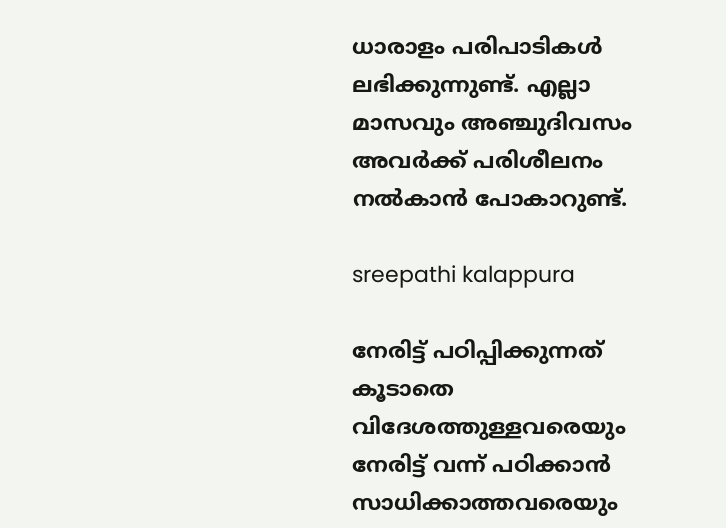ധാരാളം പരിപാടികള്‍ ലഭിക്കുന്നുണ്ട്. എല്ലാ മാസവും അഞ്ചുദിവസം അവര്‍ക്ക് പരിശീലനം നല്‍കാന്‍ പോകാറുണ്ട്.

sreepathi kalappura

നേരിട്ട് പഠിപ്പിക്കുന്നത് കൂടാതെ വിദേശത്തുള്ളവരെയും നേരിട്ട് വന്ന് പഠിക്കാന്‍ സാധിക്കാത്തവരെയും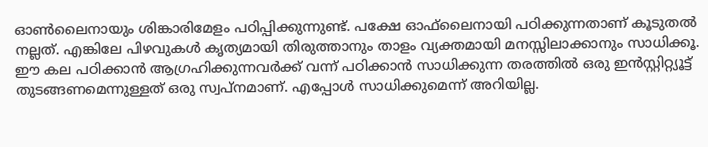ഓണ്‍ലൈനായും ശിങ്കാരിമേളം പഠിപ്പിക്കുന്നുണ്ട്. പക്ഷേ ഓഫ്‌ലൈനായി പഠിക്കുന്നതാണ് കൂടുതല്‍ നല്ലത്. എങ്കിലേ പിഴവുകള്‍ കൃത്യമായി തിരുത്താനും താളം വ്യക്തമായി മനസ്സിലാക്കാനും സാധിക്കൂ. ഈ കല പഠിക്കാന്‍ ആഗ്രഹിക്കുന്നവര്‍ക്ക് വന്ന് പഠിക്കാന്‍ സാധിക്കുന്ന തരത്തില്‍ ഒരു ഇന്‍സ്റ്റിറ്റ്യൂട്ട് തുടങ്ങണമെന്നുള്ളത് ഒരു സ്വപ്‌നമാണ്. എപ്പോള്‍ സാധിക്കുമെന്ന് അറിയില്ല.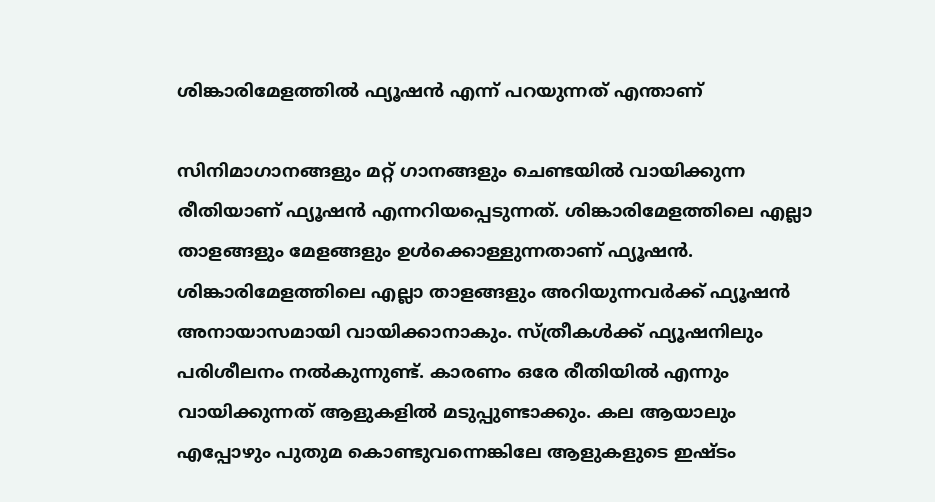ശിങ്കാരിമേളത്തില്‍ ഫ്യൂഷന്‍ എന്ന് പറയുന്നത് എന്താണ്

സിനിമാഗാനങ്ങളും മറ്റ് ഗാനങ്ങളും ചെണ്ടയില്‍ വായിക്കുന്ന രീതിയാണ് ഫ്യൂഷന്‍ എന്നറിയപ്പെടുന്നത്. ശിങ്കാരിമേളത്തിലെ എല്ലാ താളങ്ങളും മേളങ്ങളും ഉള്‍ക്കൊള്ളുന്നതാണ് ഫ്യൂഷന്‍. ശിങ്കാരിമേളത്തിലെ എല്ലാ താളങ്ങളും അറിയുന്നവര്‍ക്ക് ഫ്യൂഷന്‍ അനായാസമായി വായിക്കാനാകും. സ്ത്രീകള്‍ക്ക് ഫ്യൂഷനിലും പരിശീലനം നല്‍കുന്നുണ്ട്. കാരണം ഒരേ രീതിയില്‍ എന്നും വായിക്കുന്നത് ആളുകളില്‍ മടുപ്പുണ്ടാക്കും. കല ആയാലും എപ്പോഴും പുതുമ കൊണ്ടുവന്നെങ്കിലേ ആളുകളുടെ ഇഷ്ടം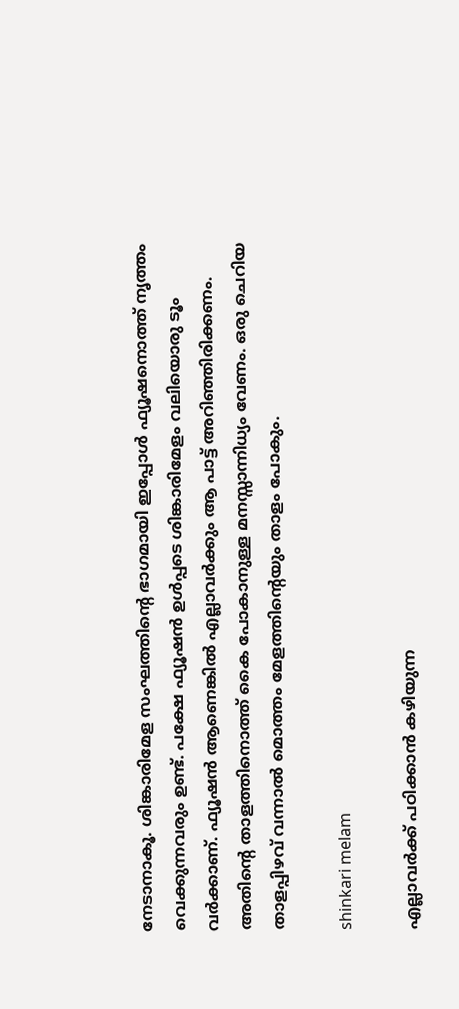നേടാനാകൂ. ശിങ്കാരിമേള സംഘത്തിന്റെ ഭാഗമായി ഇപ്പോള്‍ ഫ്യൂഷനൊത്ത് നൃത്തം വെക്കുന്നവരും ഉണ്ട്. പക്ഷേ ഫ്യൂഷന്‍ ഉള്‍പ്പടെ ശിങ്കാരിമേളം വലിയൊരു ടൂം വര്‍ക്കാണ്. ഫ്യൂഷന്‍ ആണെങ്കില്‍ എല്ലാവര്‍ക്കും ആ പാട്ട് അറിഞ്ഞിരിക്കണം. അതിന്റെ താളത്തിനൊത്ത് കൈ പോകാനുള്ള മനസ്സാന്നിധ്യം വേണം. ഒരു ചെറിയ താളപ്പിഴവ് വന്നാല്‍ മൊത്തം മേളത്തിന്റെയും താളം പോകും.

shinkari melam

എല്ലാവര്‍ക്ക് പഠിക്കാന്‍ കഴിയുന്ന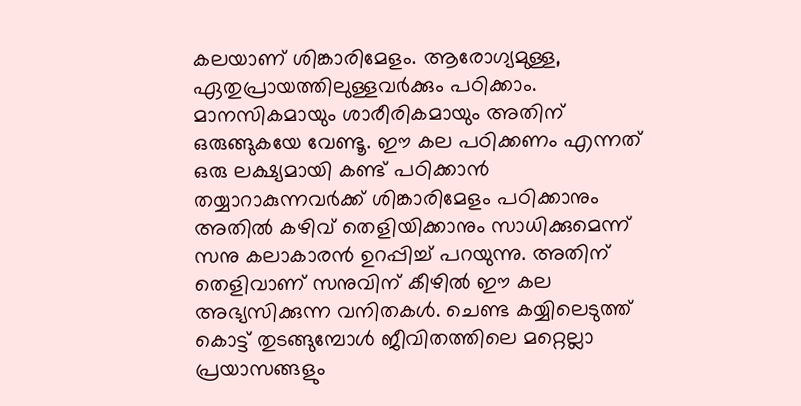കലയാണ് ശിങ്കാരിമേളം. ആരോഗ്യമുള്ള, ഏതുപ്രായത്തിലുള്ളവര്‍ക്കും പഠിക്കാം. മാനസികമായും ശാരീരികമായും അതിന് ഒരുങ്ങുകയേ വേണ്ടൂ. ഈ കല പഠിക്കണം എന്നത് ഒരു ലക്ഷ്യമായി കണ്ട് പഠിക്കാന്‍ തയ്യാറാകുന്നവര്‍ക്ക് ശിങ്കാരിമേളം പഠിക്കാനും അതില്‍ കഴിവ് തെളിയിക്കാനും സാധിക്കുമെന്ന് സനു കലാകാരന്‍ ഉറപ്പിച്ച് പറയുന്നു. അതിന് തെളിവാണ് സനുവിന് കീഴില്‍ ഈ കല അഭ്യസിക്കുന്ന വനിതകള്‍. ചെണ്ട കയ്യിലെടുത്ത് കൊട്ട് തുടങ്ങുമ്പോള്‍ ജീവിതത്തിലെ മറ്റെല്ലാ പ്രയാസങ്ങളും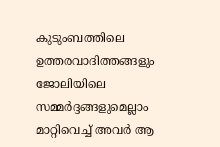കുടുംബത്തിലെ ഉത്തരവാദിത്തങ്ങളും ജോലിയിലെ സമ്മര്‍ദ്ദങ്ങളുമെല്ലാം മാറ്റിവെച്ച് അവര്‍ ആ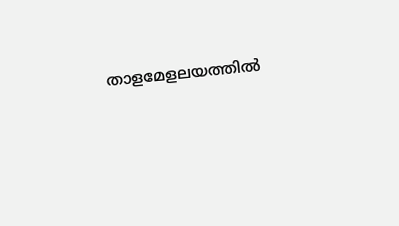താളമേളലയത്തില്‍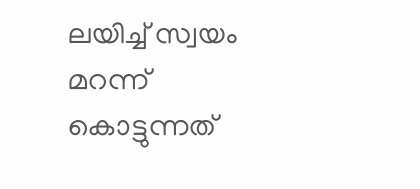ലയിച്ച് സ്വയം മറന്ന് കൊട്ടുന്നത്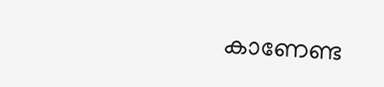കാണേണ്ട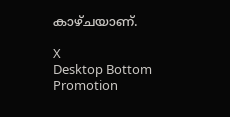കാഴ്ചയാണ്.

X
Desktop Bottom Promotion